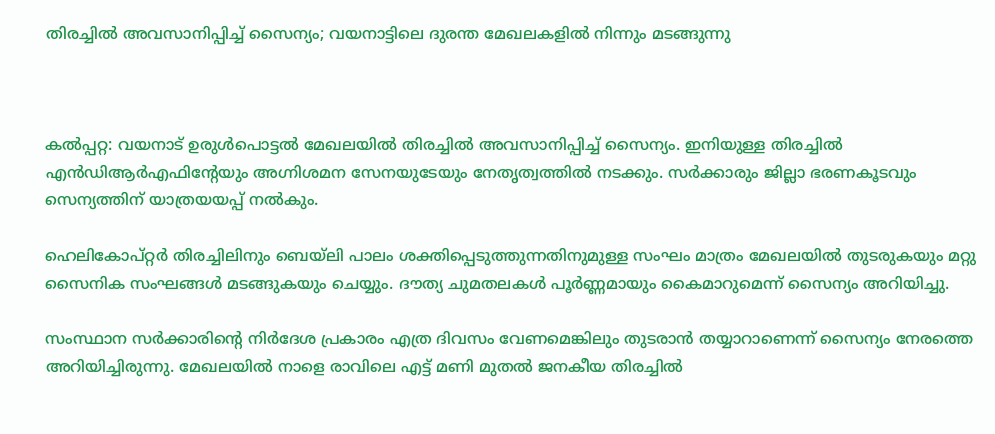തിരച്ചില്‍ അവസാനിപ്പിച്ച് സൈന്യം; വയനാട്ടിലെ ദുരന്ത മേഖലകളില്‍ നിന്നും മടങ്ങുന്നു



കല്‍പ്പറ്റ: വയനാട് ഉരുള്‍പൊട്ടല്‍ മേഖലയില്‍ തിരച്ചില്‍ അവസാനിപ്പിച്ച് സൈന്യം. ഇനിയുള്ള തിരച്ചില്‍ എന്‍ഡിആര്‍എഫിന്റേയും അഗ്നിശമന സേനയുടേയും നേതൃത്വത്തില്‍ നടക്കും. സര്‍ക്കാരും ജില്ലാ ഭരണകൂടവും സെന്യത്തിന് യാത്രയയപ്പ് നല്‍കും.

ഹെലികോപ്റ്റര്‍ തിരച്ചിലിനും ബെയ്‌ലി പാലം ശക്തിപ്പെടുത്തുന്നതിനുമുള്ള സംഘം മാത്രം മേഖലയില്‍ തുടരുകയും മറ്റു സൈനിക സംഘങ്ങള്‍ മടങ്ങുകയും ചെയ്യും. ദൗത്യ ചുമതലകള്‍ പൂര്‍ണ്ണമായും കൈമാറുമെന്ന് സൈന്യം അറിയിച്ചു.

സംസ്ഥാന സര്‍ക്കാരിന്റെ നിര്‍ദേശ പ്രകാരം എത്ര ദിവസം വേണമെങ്കിലും തുടരാന്‍ തയ്യാറാണെന്ന് സൈന്യം നേരത്തെ അറിയിച്ചിരുന്നു. മേഖലയില്‍ നാളെ രാവിലെ എട്ട് മണി മുതല്‍ ജനകീയ തിരച്ചില്‍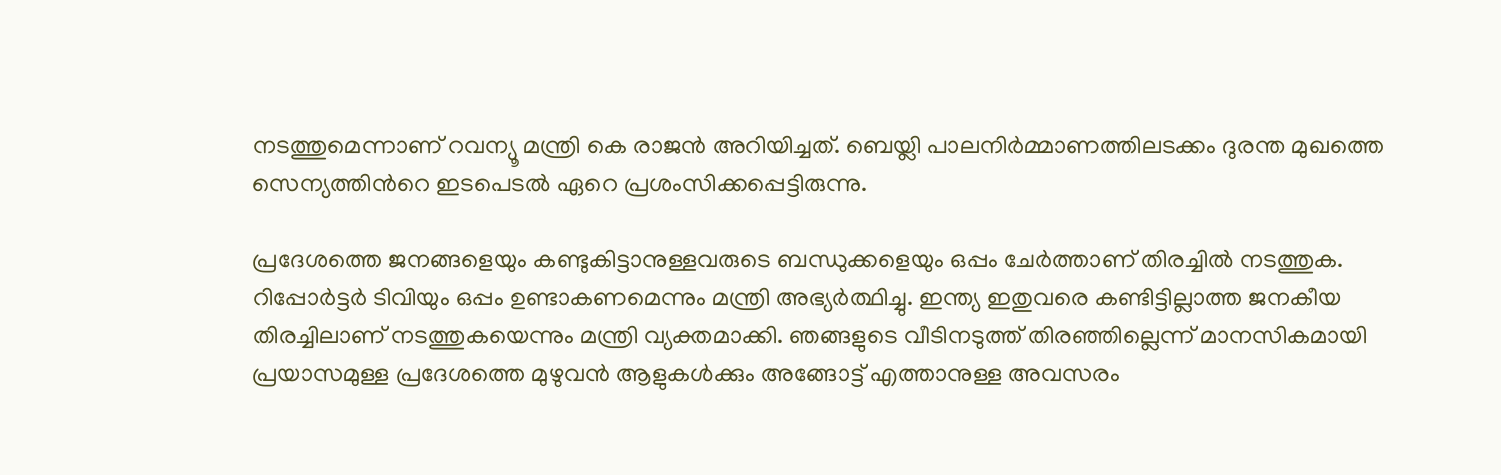നടത്തുമെന്നാണ് റവന്യൂ മന്ത്രി കെ രാജന്‍ അറിയിച്ചത്. ബെയ്ലി പാലനിർമ്മാണത്തിലടക്കം ദുരന്ത മുഖത്തെ സെന്യത്തിന്‍റെ ഇടപെടല്‍ ഏറെ പ്രശംസിക്കപ്പെട്ടിരുന്നു.

പ്രദേശത്തെ ജനങ്ങളെയും കണ്ടുകിട്ടാനുള്ളവരുടെ ബന്ധുക്കളെയും ഒപ്പം ചേര്‍ത്താണ് തിരച്ചില്‍ നടത്തുക. റിപ്പോര്‍ട്ടര്‍ ടിവിയും ഒപ്പം ഉണ്ടാകണമെന്നും മന്ത്രി അഭ്യര്‍ത്ഥിച്ചു. ഇന്ത്യ ഇതുവരെ കണ്ടിട്ടില്ലാത്ത ജനകീയ തിരച്ചിലാണ് നടത്തുകയെന്നും മന്ത്രി വ്യക്തമാക്കി. ഞങ്ങളുടെ വീടിനടുത്ത് തിരഞ്ഞില്ലെന്ന് മാനസികമായി പ്രയാസമുള്ള പ്രദേശത്തെ മുഴുവന്‍ ആളുകള്‍ക്കും അങ്ങോട്ട് എത്താനുള്ള അവസരം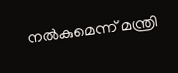നല്‍കുമെന്ന് മന്ത്രി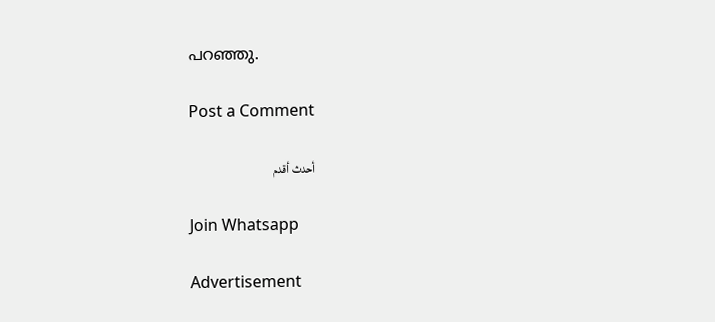പറഞ്ഞു.

Post a Comment

أحدث أقدم

Join Whatsapp

Advertisement